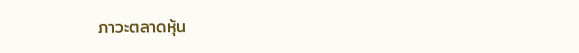ภาวะตลาดหุ้น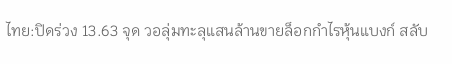ไทย:ปิดร่วง 13.63 จุด วอลุ่มทะลุแสนล้านขายล็อกกำไรหุ้นแบงก์ สลับ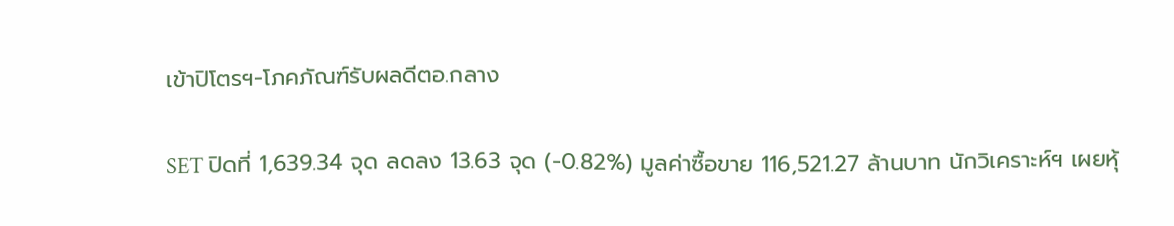เข้าปิโตรฯ-โภคภัณฑ์รับผลดีตอ.กลาง

SET ปิดที่ 1,639.34 จุด ลดลง 13.63 จุด (-0.82%) มูลค่าซื้อขาย 116,521.27 ล้านบาท นักวิเคราะห์ฯ เผยหุ้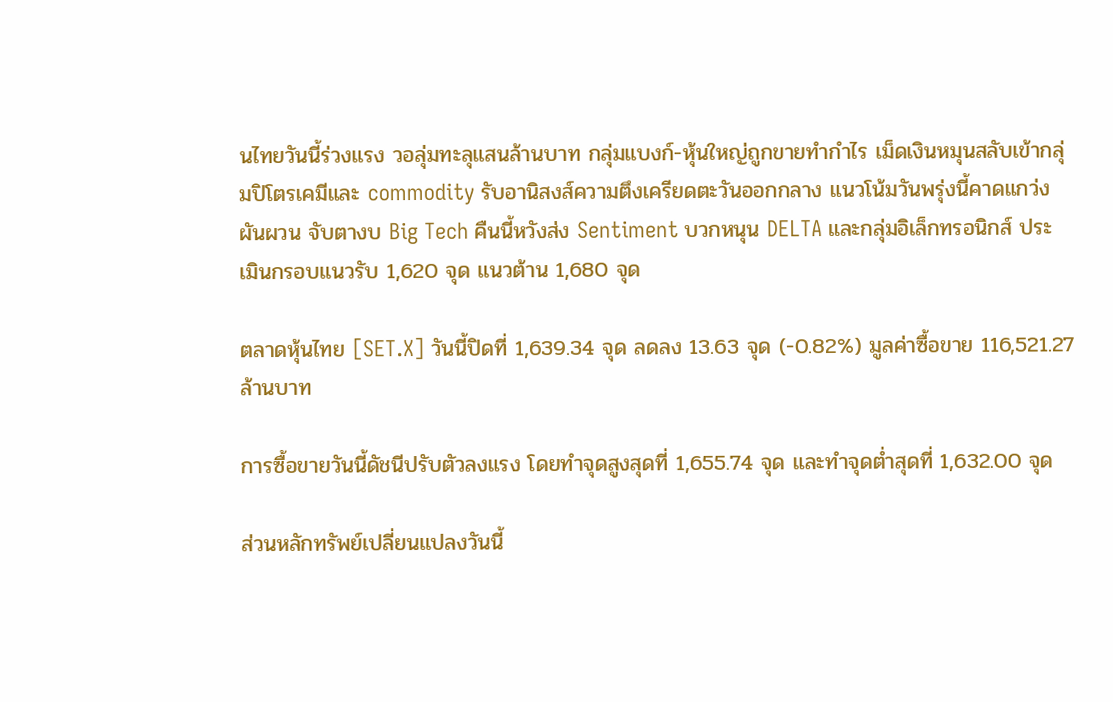นไทยวันนี้ร่วงแรง วอลุ่มทะลุแสนล้านบาท กลุ่มแบงก์-หุ้นใหญ่ถูกขายทำกำไร เม็ดเงินหมุนสลับเข้ากลุ่มปิโตรเคมีและ commodity รับอานิสงส์ความตึงเครียดตะวันออกกลาง แนวโน้มวันพรุ่งนี้คาดแกว่งผันผวน จับตางบ Big Tech คืนนี้หวังส่ง Sentiment บวกหนุน DELTA และกลุ่มอิเล็กทรอนิกส์ ประเมินกรอบแนวรับ 1,620 จุด แนวต้าน 1,680 จุด

ตลาดหุ้นไทย [SET.X] วันนี้ปิดที่ 1,639.34 จุด ลดลง 13.63 จุด (-0.82%) มูลค่าซื้อขาย 116,521.27 ล้านบาท

การซื้อขายวันนี้ดัชนีปรับตัวลงแรง โดยทำจุดสูงสุดที่ 1,655.74 จุด และทำจุดต่ำสุดที่ 1,632.00 จุด

ส่วนหลักทรัพย์เปลี่ยนแปลงวันนี้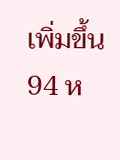เพิ่มขึ้น 94 ห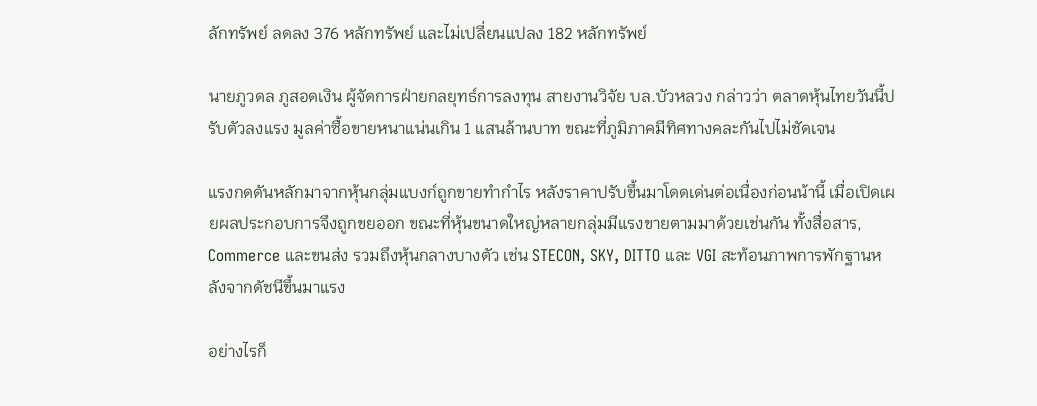ลักทรัพย์ ลดลง 376 หลักทรัพย์ และไม่เปลี่ยนแปลง 182 หลักทรัพย์

นายภูวดล ภูสอดเงิน ผู้จัดการฝ่ายกลยุทธ์การลงทุน สายงานวิจัย บล.บัวหลวง กล่าวว่า ตลาดหุ้นไทยวันนี้ปรับตัวลงแรง มูลค่าซื้อขายหนาแน่นเกิน 1 แสนล้านบาท ขณะที่ภูมิภาคมีทิศทางคละกันไปไม่ชัดเจน

แรงกดดันหลักมาจากหุ้นกลุ่มแบงก์ถูกขายทำกำไร หลังราคาปรับขึ้นมาโดดเด่นต่อเนื่องก่อนน้านี้ เมื่อเปิดเผยผลประกอบการจึงถูกขยออก ขณะที่หุ้นขนาดใหญ่หลายกลุ่มมีแรงขายตามมาด้วยเช่นกัน ทั้งสื่อสาร, Commerce และขนส่ง รวมถึงหุ้นกลางบางตัว เช่น STECON, SKY, DITTO และ VGI สะท้อนภาพการพักฐานหลังจากดัชนีขึ้นมาแรง

อย่างไรก็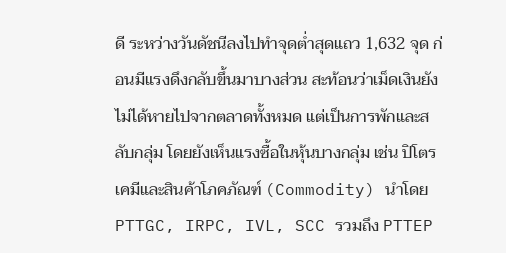ดี ระหว่างวันดัชนีลงไปทำจุดต่ำสุดแถว 1,632 จุด ก่อนมีแรงดึงกลับขึ้นมาบางส่วน สะท้อนว่าเม็ดเงินยังไม่ได้หายไปจากตลาดทั้งหมด แต่เป็นการพักและสลับกลุ่ม โดยยังเห็นแรงซื้อในหุ้นบางกลุ่ม เช่น ปิโตรเคมีและสินค้าโภคภัณฑ์ (Commodity) นำโดย PTTGC, IRPC, IVL, SCC รวมถึง PTTEP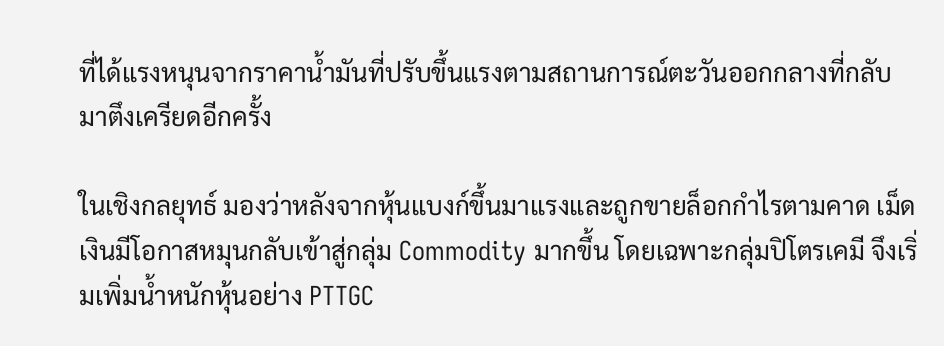ที่ได้แรงหนุนจากราคาน้ำมันที่ปรับขึ้นแรงตามสถานการณ์ตะวันออกกลางที่กลับมาตึงเครียดอีกครั้ง

ในเชิงกลยุทธ์ มองว่าหลังจากหุ้นแบงก์ขึ้นมาแรงและถูกขายล็อกกำไรตามคาด เม็ดเงินมีโอกาสหมุนกลับเข้าสู่กลุ่ม Commodity มากขึ้น โดยเฉพาะกลุ่มปิโตรเคมี จึงเริ่มเพิ่มน้ำหนักหุ้นอย่าง PTTGC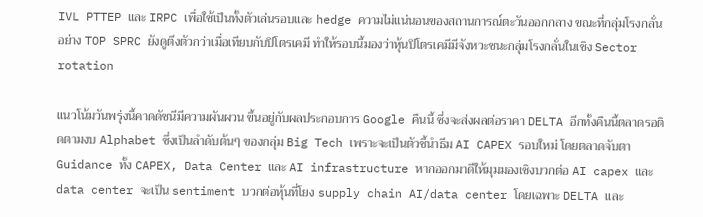IVL PTTEP และ IRPC เพื่อใช้เป็นทั้งตัวเล่นรอบและ hedge ความไม่แน่นอนของสถานการณ์ตะวันออกกลาง ขณะที่กลุ่มโรงกลั่น อย่าง TOP SPRC ยังดูตึงตัวกว่าเมื่อเทียบกับปิโตรเคมี ทำให้รอบนี้มองว่าหุ้นปิโตรเคมีมีจังหวะชนะกลุ่มโรงกลั่นในเชิง Sector rotation

แนวโน้มวันพรุ่งนี้คาดดัชนีมีความผันผวน ขึ้นอยู่กับผลประกอบการ Google คืนนี้ ซึ่งจะส่งผลต่อราคา DELTA อีกทั้งคืนนี้ตลาดรอติดตามงบ Alphabet ซึ่งเป็นลำดับต้นๆ ของกลุ่ม Big Tech เพราะจะเป็นตัวชี้นำธีม AI CAPEX รอบใหม่ โดยตลาดจับตา Guidance ทั้ง CAPEX, Data Center และ AI infrastructure หากออกมาดีให้มุมมองเชิงบวกต่อ AI capex และ data center จะเป็น sentiment บวกต่อหุ้นที่โยง supply chain AI/data center โดยเฉพาะ DELTA และ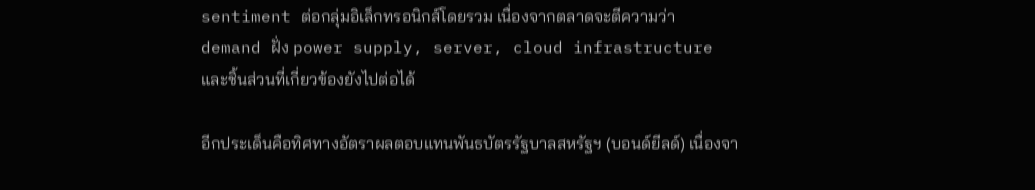sentiment ต่อกลุ่มอิเล็กทรอนิกส์โดยรวม เนื่องจากตลาดจะตีความว่า demand ฝั่ง power supply, server, cloud infrastructure และชิ้นส่วนที่เกี่ยวข้องยังไปต่อได้

อีกประเด็นคือทิศทางอัตราผลตอบแทนพันธบัตรรัฐบาลสหรัฐฯ (บอนด์ยีลด์) เนื่องจา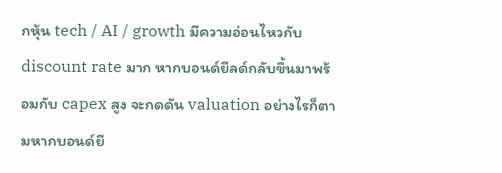กหุ้น tech / AI / growth มีความอ่อนไหวกับ discount rate มาก หากบอนด์ยีลด์กลับขึ้นมาพร้อมกับ capex สูง จะกดดัน valuation อย่างไรก็ตามหากบอนด์ยี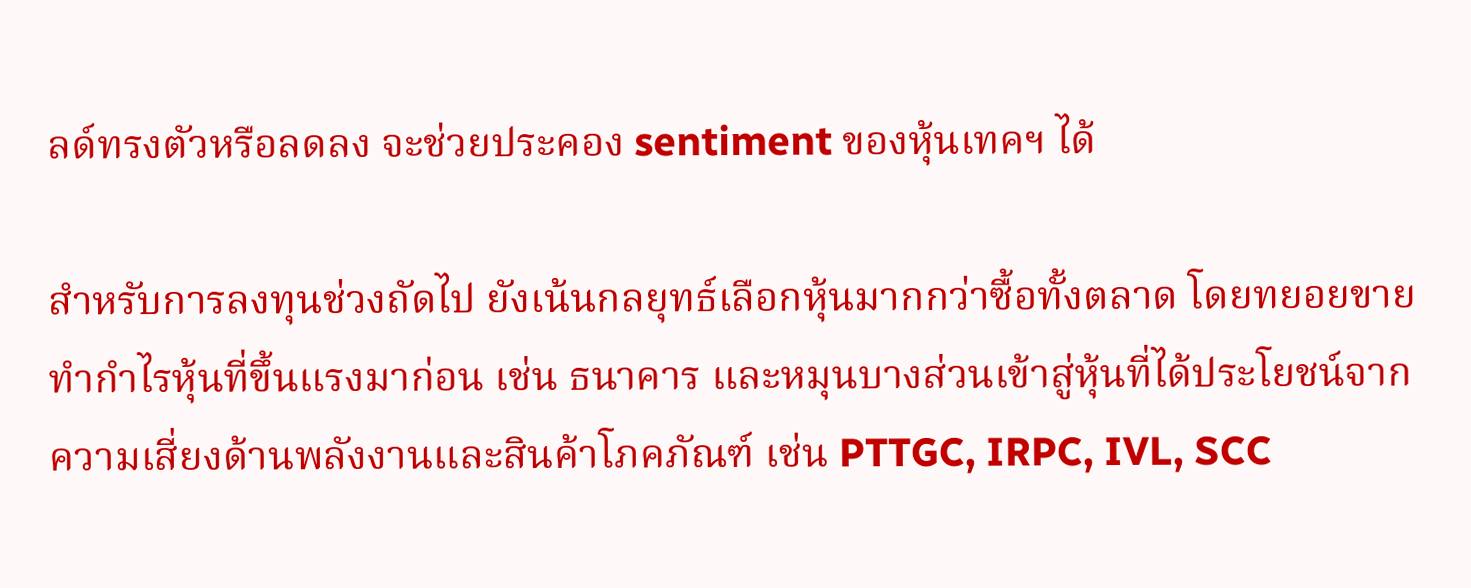ลด์ทรงตัวหรือลดลง จะช่วยประคอง sentiment ของหุ้นเทคฯ ได้

สำหรับการลงทุนช่วงถัดไป ยังเน้นกลยุทธ์เลือกหุ้นมากกว่าซื้อทั้งตลาด โดยทยอยขายทำกำไรหุ้นที่ขึ้นแรงมาก่อน เช่น ธนาคาร และหมุนบางส่วนเข้าสู่หุ้นที่ได้ประโยชน์จากความเสี่ยงด้านพลังงานและสินค้าโภคภัณฑ์ เช่น PTTGC, IRPC, IVL, SCC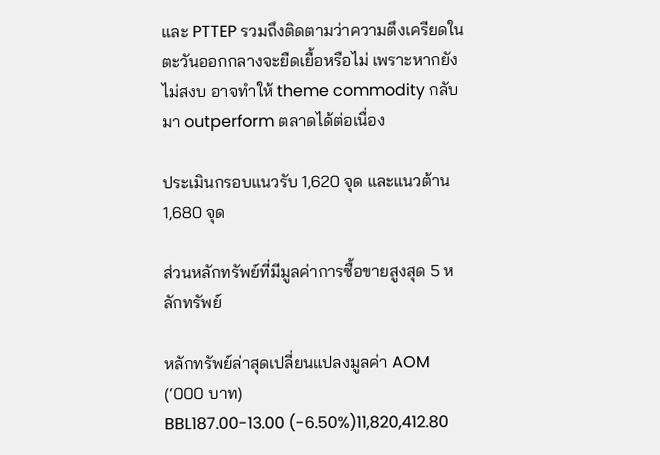และ PTTEP รวมถึงติดตามว่าความตึงเครียดในตะวันออกกลางจะยืดเยื้อหรือไม่ เพราะหากยังไม่สงบ อาจทำให้ theme commodity กลับมา outperform ตลาดได้ต่อเนื่อง

ประเมินกรอบแนวรับ 1,620 จุด และแนวต้าน 1,680 จุด

ส่วนหลักทรัพย์ที่มีมูลค่าการซื้อขายสูงสุด 5 หลักทรัพย์

หลักทรัพย์ล่าสุดเปลี่ยนแปลงมูลค่า AOM (‘000 บาท)
BBL187.00-13.00 (-6.50%)11,820,412.80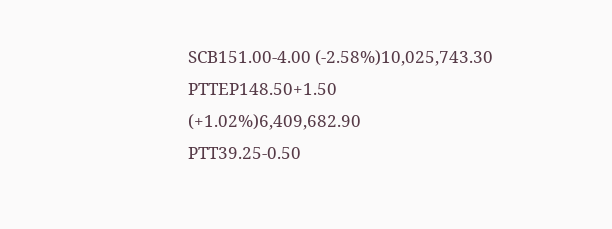SCB151.00-4.00 (-2.58%)10,025,743.30
PTTEP148.50+1.50 (+1.02%)6,409,682.90
PTT39.25-0.50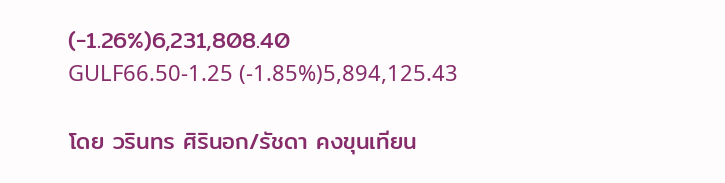(-1.26%)6,231,808.40
GULF66.50-1.25 (-1.85%)5,894,125.43

โดย วรินทร ศิรินอก/รัชดา คงขุนเทียน